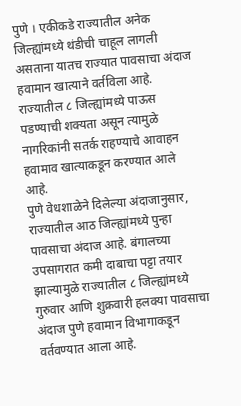पुणे । एकीकडे राज्यातील अनेक जिल्ह्यांमध्ये थंडीची चाहूल लागली असताना यातच राज्यात पावसाचा अंदाज हवामान खात्याने वर्तविला आहे. राज्यातील ८ जिल्ह्यांमध्ये पाऊस पडण्याची शक्यता असून त्यामुळे नागरिकांनी सतर्क राहण्याचे आवाहन हवामाव खात्याकडून करण्यात आले आहे.
पुणे वेधशाळेने दिलेल्या अंदाजानुसार, राज्यातील आठ जिल्ह्यांमध्ये पुन्हा पावसाचा अंदाज आहे. बंगालच्या उपसागरात कमी दाबाचा पट्टा तयार झाल्यामुळे राज्यातील ८ जिल्ह्यांमध्ये गुरुवार आणि शुक्रवारी हलक्या पावसाचा अंदाज पुणे हवामान विभागाकडून वर्तवण्यात आला आहे.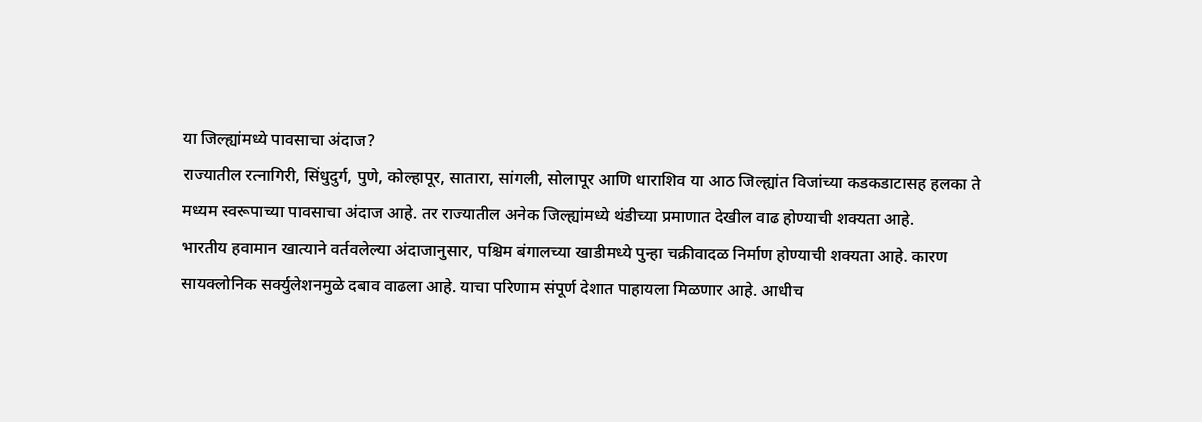या जिल्ह्यांमध्ये पावसाचा अंदाज?
राज्यातील रत्नागिरी, सिंधुदुर्ग, पुणे, कोल्हापूर, सातारा, सांगली, सोलापूर आणि धाराशिव या आठ जिल्ह्यांत विजांच्या कडकडाटासह हलका ते मध्यम स्वरूपाच्या पावसाचा अंदाज आहे. तर राज्यातील अनेक जिल्ह्यांमध्ये थंडीच्या प्रमाणात देखील वाढ होण्याची शक्यता आहे.
भारतीय हवामान खात्याने वर्तवलेल्या अंदाजानुसार, पश्चिम बंगालच्या खाडीमध्ये पुन्हा चक्रीवादळ निर्माण होण्याची शक्यता आहे. कारण सायक्लोनिक सर्क्युलेशनमुळे दबाव वाढला आहे. याचा परिणाम संपूर्ण देशात पाहायला मिळणार आहे. आधीच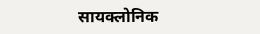सायक्लोनिक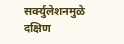सर्क्युलेशनमुळे दक्षिण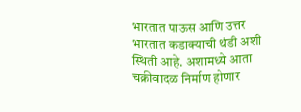भारतात पाऊस आणि उत्तर भारतात कडाक्याची थंडी अशी स्थिती आहे. अशामध्ये आता चक्रीवादळ निर्माण होणार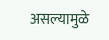असल्यामुळे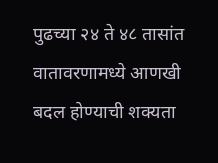पुढच्या २४ ते ४८ तासांत वातावरणामध्ये आणखी बदल होण्याची शक्यता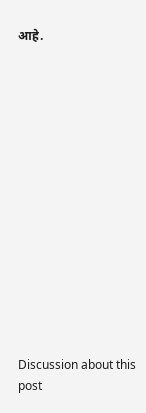आहे.















Discussion about this post